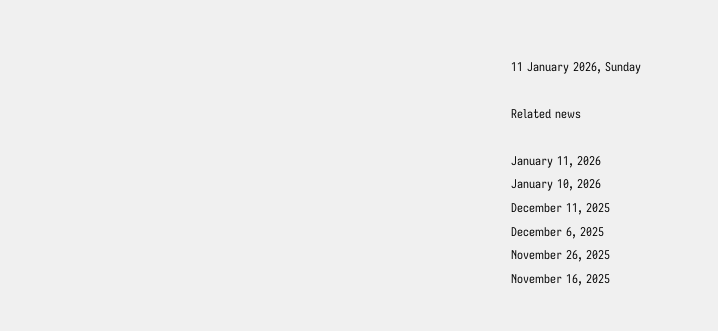11 January 2026, Sunday

Related news

January 11, 2026
January 10, 2026
December 11, 2025
December 6, 2025
November 26, 2025
November 16, 2025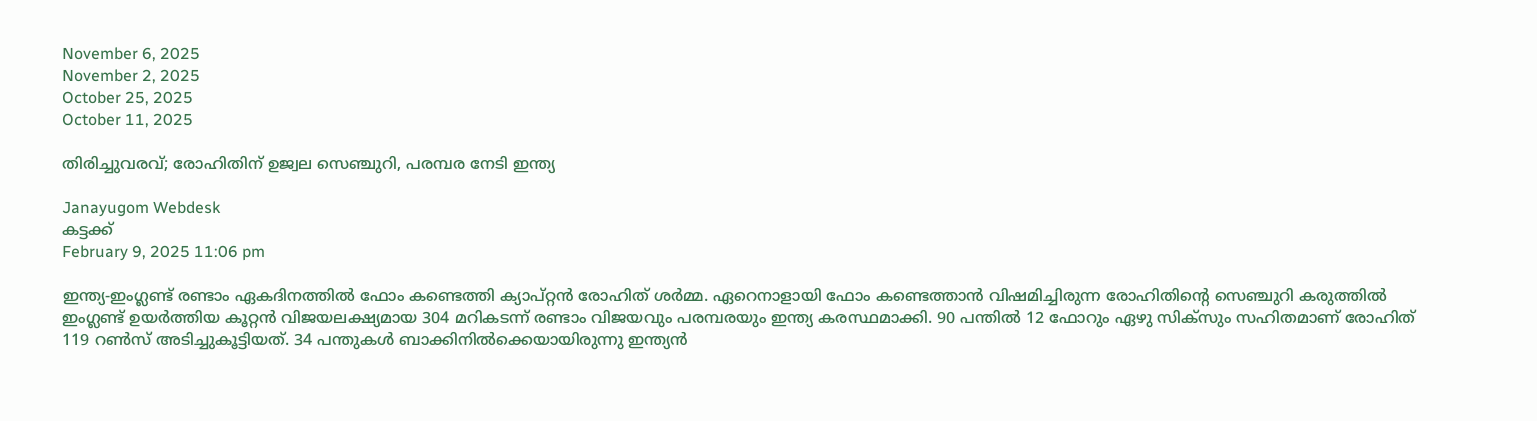November 6, 2025
November 2, 2025
October 25, 2025
October 11, 2025

തിരിച്ചുവരവ്; രോഹിതിന് ഉജ്വല സെഞ്ചുറി, പരമ്പര നേടി ഇന്ത്യ

Janayugom Webdesk
കട്ടക്ക്
February 9, 2025 11:06 pm

ഇന്ത്യ‑ഇംഗ്ലണ്ട് രണ്ടാം ഏകദിനത്തില്‍ ഫോം കണ്ടെത്തി ക്യാപ്റ്റന്‍ രോഹിത് ശര്‍മ്മ. ഏറെനാളായി ഫോം കണ്ടെത്താന്‍ വിഷമിച്ചിരുന്ന രോഹിതിന്റെ സെഞ്ചുറി കരുത്തില്‍ ഇംഗ്ലണ്ട് ഉയര്‍ത്തിയ കൂറ്റന്‍ വിജയലക്ഷ്യമായ 304 മറികടന്ന് രണ്ടാം വിജയവും പരമ്പരയും ഇന്ത്യ കരസ്ഥമാക്കി. 90 പന്തില്‍ 12 ഫോറും ഏഴു സിക്സും സഹിതമാണ് രോഹിത് 119 റണ്‍സ് അടിച്ചുകൂട്ടിയത്. 34 പന്തുകള്‍ ബാക്കിനില്‍ക്കെയായിരുന്നു ഇന്ത്യന്‍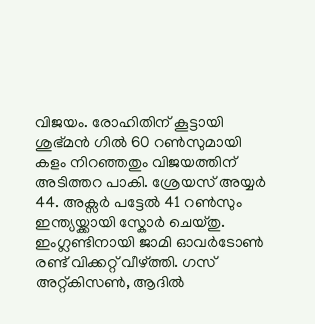വിജയം. രോഹിതിന് കൂട്ടായി ശുഭ്മന്‍ ഗില്‍ 60 റണ്‍സുമായി കളം നിറഞ്ഞതും വിജയത്തിന് അടിത്തറ പാകി. ശ്രേയസ് അയ്യര്‍ 44. അക്സര്‍ പട്ടേല്‍ 41 റണ്‍സും ഇന്ത്യയ്ക്കായി സ്കോര്‍ ചെയ്തു. ഇംഗ്ലണ്ടിനായി ജാമി ഓവര്‍ടോണ്‍ രണ്ട് വിക്കറ്റ് വീഴ്ത്തി. ഗസ് അറ്റ്കിസണ്‍, ആദില്‍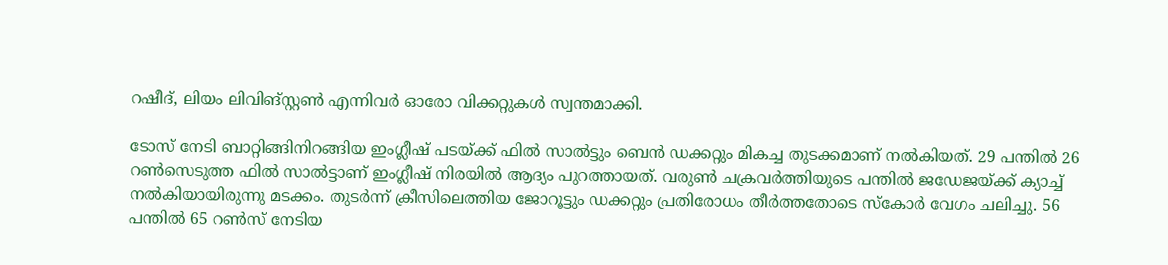റഷീദ്, ലിയം ലിവിങ്സ്റ്റണ്‍ എന്നിവര്‍ ഓരോ വിക്കറ്റുകള്‍ സ്വന്തമാക്കി.

ടോസ് നേടി ബാറ്റിങ്ങിനിറങ്ങിയ ഇംഗ്ലീഷ് പടയ്ക്ക് ഫില്‍ സാല്‍ട്ടും ബെന്‍ ഡക്കറ്റും മികച്ച തുടക്കമാണ് നല്‍കിയത്. 29 പന്തില്‍ 26 റണ്‍സെടുത്ത ഫില്‍ സാല്‍ട്ടാണ് ഇംഗ്ലീഷ് നിരയില്‍ ആദ്യം പുറത്തായത്. വരുണ്‍ ചക്രവര്‍ത്തിയുടെ പന്തില്‍ ജഡേജയ്ക്ക് ക്യാച്ച് നല്‍കിയായിരുന്നു മടക്കം. തുടര്‍ന്ന് ക്രീസിലെത്തിയ ജോറൂട്ടും ഡക്കറ്റും പ്രതിരോധം തീര്‍ത്തതോടെ സ്കോര്‍ വേഗം ചലിച്ചു. 56 പന്തില്‍ 65 റണ്‍സ് നേടിയ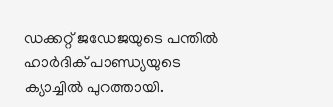ഡക്കറ്റ് ജഡേജയുടെ പന്തില്‍ ഹാര്‍ദിക് പാണ്ഡ്യയുടെ ക്യാച്ചില്‍ പുറത്തായി.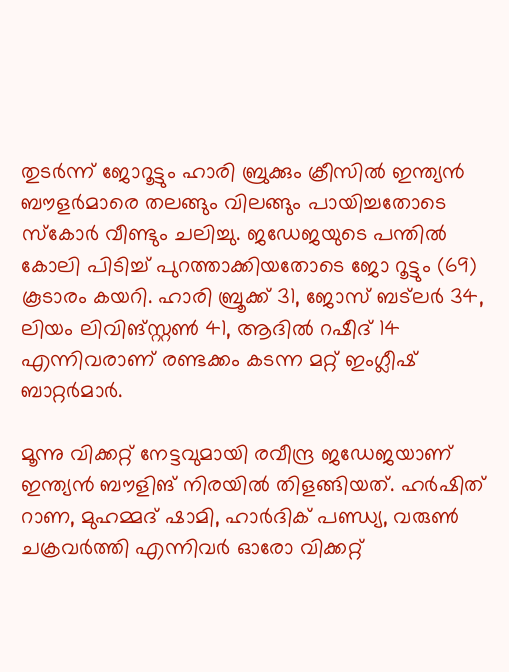തുടര്‍ന്ന് ജോറൂട്ടും ഹാരി ബ്രുക്കും ക്രീസില്‍ ഇന്ത്യന്‍ ബൗളര്‍മാരെ തലങ്ങും വിലങ്ങും പായിച്ചതോടെ സ്കോര്‍ വീണ്ടും ചലിച്ചു. ജഡേജയുടെ പന്തില്‍ കോലി പിടിച്ച് പുറത്താക്കിയതോടെ ജോ റൂട്ടും (69) കൂടാരം കയറി. ഹാരി ബ്രൂക്ക് 31, ജോസ് ബട്ലര്‍ 34, ലിയം ലിവിങ്സ്റ്റണ്‍ 41, ആദില്‍ റഷീദ് 14 എന്നിവരാണ് രണ്ടക്കം കടന്ന മറ്റ് ഇംഗ്ലീഷ് ബാറ്റര്‍മാര്‍.

മൂന്നു വിക്കറ്റ് നേട്ടവുമായി രവീന്ദ്ര ജഡേജയാണ് ഇന്ത്യന്‍ ബൗളിങ് നിരയില്‍ തിളങ്ങിയത്. ഹര്‍ഷിത് റാണ, മുഹമ്മദ് ഷാമി, ഹാര്‍ദിക് പണ്ഡ്യ, വരുണ്‍ ചക്രവര്‍ത്തി എന്നിവര്‍ ഓരോ വിക്കറ്റ്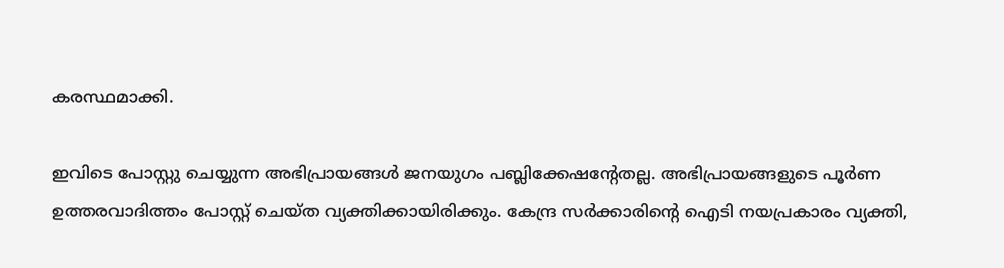കരസ്ഥമാക്കി.

ഇവിടെ പോസ്റ്റു ചെയ്യുന്ന അഭിപ്രായങ്ങള്‍ ജനയുഗം പബ്ലിക്കേഷന്റേതല്ല. അഭിപ്രായങ്ങളുടെ പൂര്‍ണ ഉത്തരവാദിത്തം പോസ്റ്റ് ചെയ്ത വ്യക്തിക്കായിരിക്കും. കേന്ദ്ര സര്‍ക്കാരിന്റെ ഐടി നയപ്രകാരം വ്യക്തി,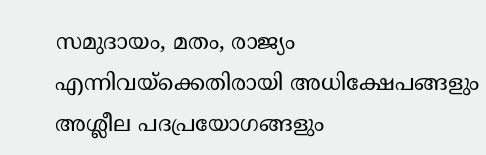സമുദായം, മതം, രാജ്യം എന്നിവയ്‌ക്കെതിരായി അധിക്ഷേപങ്ങളും അശ്ലീല പദപ്രയോഗങ്ങളും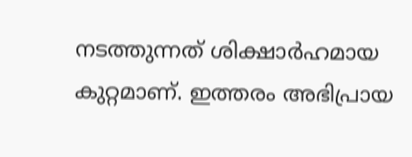നടത്തുന്നത് ശിക്ഷാര്‍ഹമായ കുറ്റമാണ്. ഇത്തരം അഭിപ്രായ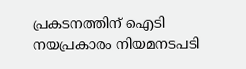പ്രകടനത്തിന് ഐടി നയപ്രകാരം നിയമനടപടി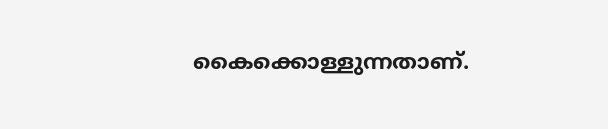കൈക്കൊള്ളുന്നതാണ്.